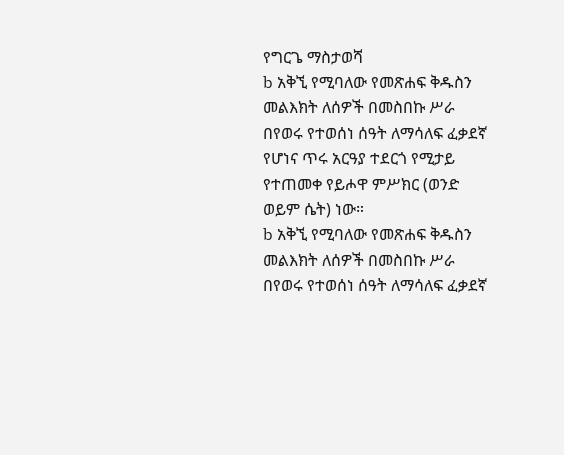የግርጌ ማስታወሻ
b አቅኚ የሚባለው የመጽሐፍ ቅዱስን መልእክት ለሰዎች በመስበኩ ሥራ በየወሩ የተወሰነ ሰዓት ለማሳለፍ ፈቃደኛ የሆነና ጥሩ አርዓያ ተደርጎ የሚታይ የተጠመቀ የይሖዋ ምሥክር (ወንድ ወይም ሴት) ነው።
b አቅኚ የሚባለው የመጽሐፍ ቅዱስን መልእክት ለሰዎች በመስበኩ ሥራ በየወሩ የተወሰነ ሰዓት ለማሳለፍ ፈቃደኛ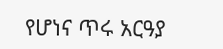የሆነና ጥሩ አርዓያ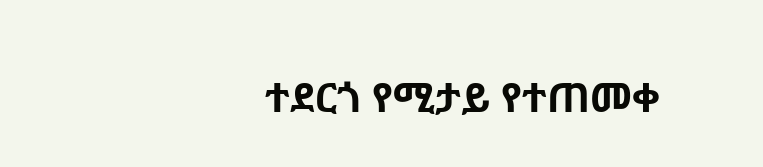ተደርጎ የሚታይ የተጠመቀ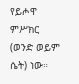የይሖዋ ምሥክር (ወንድ ወይም ሴት) ነው።